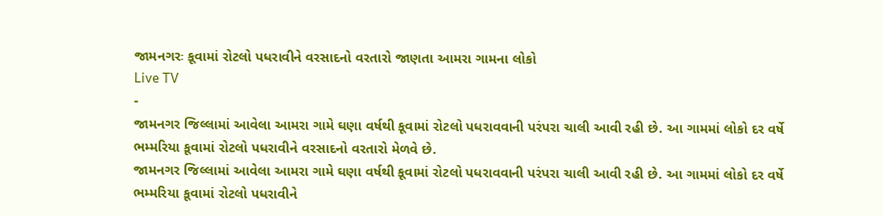જામનગરઃ કૂવામાં રોટલો પધરાવીને વરસાદનો વરતારો જાણતા આમરા ગામના લોકો
Live TV
-
જામનગર જિલ્લામાં આવેલા આમરા ગામે ઘણા વર્ષથી કૂવામાં રોટલો પધરાવવાની પરંપરા ચાલી આવી રહી છે. આ ગામમાં લોકો દર વર્ષે ભમ્મરિયા કૂવામાં રોટલો પધરાવીને વરસાદનો વરતારો મેળવે છે.
જામનગર જિલ્લામાં આવેલા આમરા ગામે ઘણા વર્ષથી કૂવામાં રોટલો પધરાવવાની પરંપરા ચાલી આવી રહી છે. આ ગામમાં લોકો દર વર્ષે ભમ્મરિયા કૂવામાં રોટલો પધરાવીને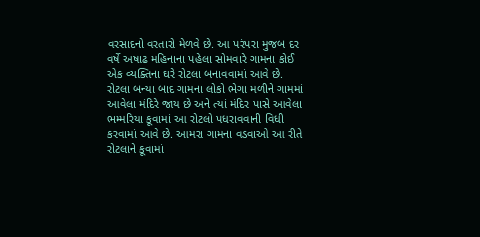વરસાદનો વરતારો મેળવે છે. આ પરંપરા મુજબ દર વર્ષે અષાઢ મહિનાના પહેલા સોમવારે ગામના કોઈ એક વ્યક્તિના ઘરે રોટલા બનાવવામાં આવે છે. રોટલા બન્યા બાદ ગામના લોકો ભેગા મળીને ગામમાં આવેલા મંદિરે જાય છે અને ત્યાં મંદિર પાસે આવેલા ભમ્મરિયા કૂવામાં આ રોટલો પધરાવવાની વિધી કરવામાં આવે છે. આમરા ગામના વડવાઓ આ રીતે રોટલાને કૂવામાં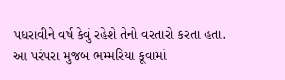પધરાવીને વર્ષ કેવું રહેશે તેનો વરતારો કરતા હતા.
આ પરંપરા મુજબ ભમ્મરિયા કૂવામાં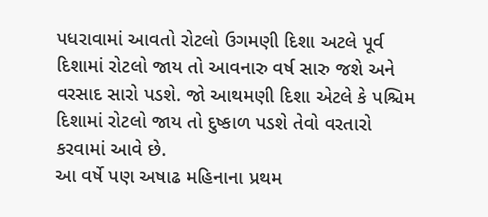પધરાવામાં આવતો રોટલો ઉગમણી દિશા અટલે પૂર્વ દિશામાં રોટલો જાય તો આવનારુ વર્ષ સારુ જશે અને વરસાદ સારો પડશે. જો આથમણી દિશા એટલે કે પશ્ચિમ દિશામાં રોટલો જાય તો દુષ્કાળ પડશે તેવો વરતારો કરવામાં આવે છે.
આ વર્ષે પણ અષાઢ મહિનાના પ્રથમ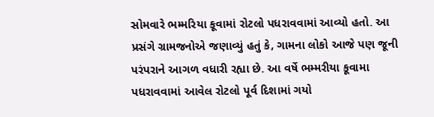સોમવારે ભમ્મરિયા કૂવામાં રોટલો પધરાવવામાં આવ્યો હતો. આ પ્રસંગે ગ્રામજનોએ જણાવ્યું હતું કે, ગામના લોકો આજે પણ જૂની પરંપરાને આગળ વધારી રહ્યા છે. આ વર્ષે ભમ્મરીયા કૂવામા પધરાવવામાં આવેલ રોટલો પૂર્વ દિશામાં ગયો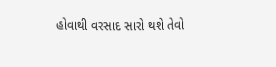હોવાથી વરસાદ સારો થશે તેવો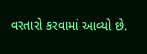વરતારો કરવામાં આવ્યો છે.